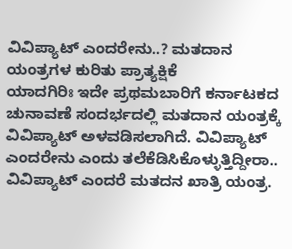ವಿವಿಪ್ಯಾಟ್ ಎಂದರೇನು..? ಮತದಾನ ಯಂತ್ರಗಳ ಕುರಿತು ಪ್ರಾತ್ಯಕ್ಷಿಕೆ
ಯಾದಗಿರಿಃ ಇದೇ ಪ್ರಥಮಬಾರಿಗೆ ಕರ್ನಾಟಕದ ಚುನಾವಣೆ ಸಂದರ್ಭದಲ್ಲಿ ಮತದಾನ ಯಂತ್ರಕ್ಕೆ ವಿವಿಪ್ಯಾಟ್ ಅಳವಡಿಸಲಾಗಿದೆ. ವಿವಿಪ್ಯಾಟ್ ಎಂದರೇನು ಎಂದು ತಲೆಕೆಡಿಸಿಕೊಳ್ಳುತ್ತಿದ್ದೀರಾ.. ವಿವಿಪ್ಯಾಟ್ ಎಂದರೆ ಮತದನ ಖಾತ್ರಿ ಯಂತ್ರ.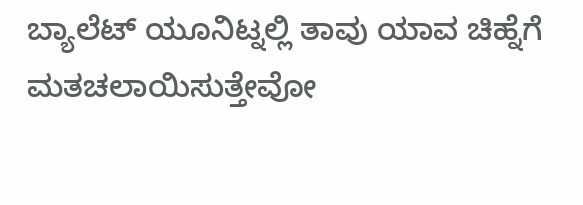ಬ್ಯಾಲೆಟ್ ಯೂನಿಟ್ನಲ್ಲಿ ತಾವು ಯಾವ ಚಿಹ್ನೆಗೆ ಮತಚಲಾಯಿಸುತ್ತೇವೋ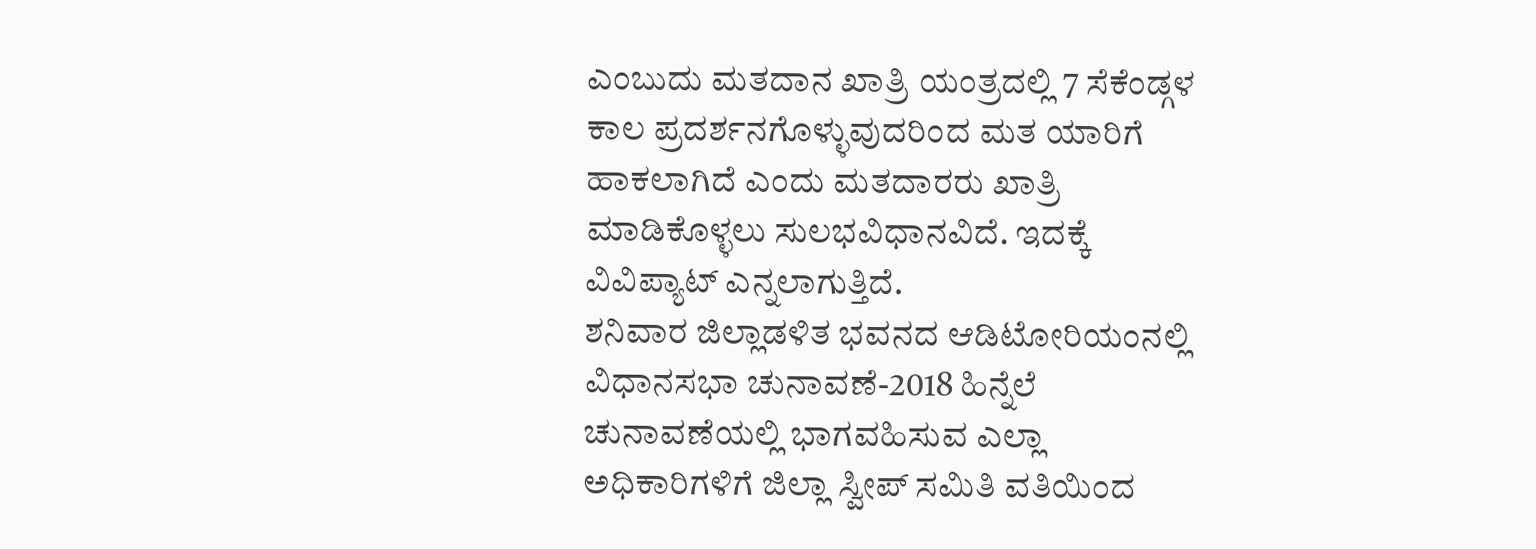ಎಂಬುದು ಮತದಾನ ಖಾತ್ರಿ ಯಂತ್ರದಲ್ಲಿ 7 ಸೆಕೆಂಡ್ಗಳ ಕಾಲ ಪ್ರದರ್ಶನಗೊಳ್ಳುವುದರಿಂದ ಮತ ಯಾರಿಗೆ ಹಾಕಲಾಗಿದೆ ಎಂದು ಮತದಾರರು ಖಾತ್ರಿ ಮಾಡಿಕೊಳ್ಳಲು ಸುಲಭವಿಧಾನವಿದೆ. ಇದಕ್ಕೆ ವಿವಿಪ್ಯಾಟ್ ಎನ್ನಲಾಗುತ್ತಿದೆ.
ಶನಿವಾರ ಜಿಲ್ಲಾಡಳಿತ ಭವನದ ಆಡಿಟೋರಿಯಂನಲ್ಲಿ ವಿಧಾನಸಭಾ ಚುನಾವಣೆ-2018 ಹಿನ್ನೆಲೆ ಚುನಾವಣೆಯಲ್ಲಿ ಭಾಗವಹಿಸುವ ಎಲ್ಲಾ ಅಧಿಕಾರಿಗಳಿಗೆ ಜಿಲ್ಲಾ ಸ್ವೀಪ್ ಸಮಿತಿ ವತಿಯಿಂದ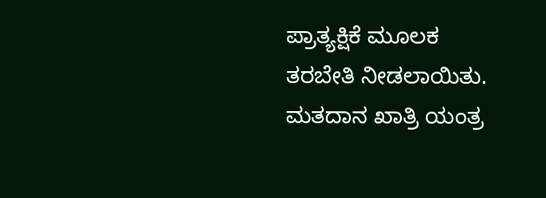ಪ್ರಾತ್ಯಕ್ಷಿಕೆ ಮೂಲಕ ತರಬೇತಿ ನೀಡಲಾಯಿತು.
ಮತದಾನ ಖಾತ್ರಿ ಯಂತ್ರ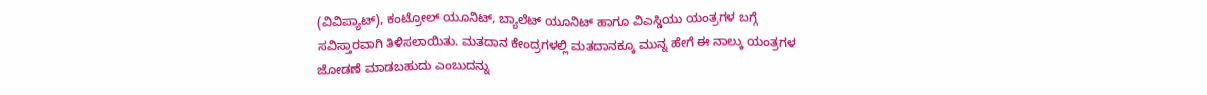(ವಿವಿಪ್ಯಾಟ್), ಕಂಟ್ರೋಲ್ ಯೂನಿಟ್, ಬ್ಯಾಲೆಟ್ ಯೂನಿಟ್ ಹಾಗೂ ವಿಎಸ್ಡಿಯು ಯಂತ್ರಗಳ ಬಗ್ಗೆ ಸವಿಸ್ತಾರವಾಗಿ ತಿಳಿಸಲಾಯಿತು. ಮತದಾನ ಕೇಂದ್ರಗಳಲ್ಲಿ ಮತದಾನಕ್ಕೂ ಮುನ್ನ ಹೇಗೆ ಈ ನಾಲ್ಕು ಯಂತ್ರಗಳ ಜೋಡಣೆ ಮಾಡಬಹುದು ಎಂಬುದನ್ನು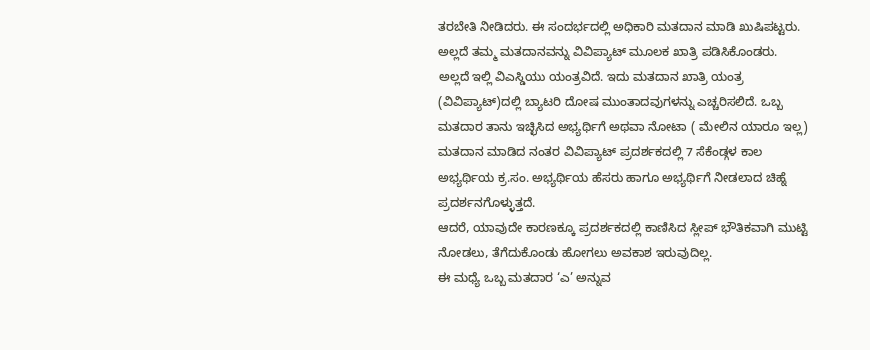ತರಬೇತಿ ನೀಡಿದರು. ಈ ಸಂದರ್ಭದಲ್ಲಿ ಅಧಿಕಾರಿ ಮತದಾನ ಮಾಡಿ ಖುಷಿಪಟ್ಟರು. ಅಲ್ಲದೆ ತಮ್ಮ ಮತದಾನವನ್ನು ವಿವಿಪ್ಯಾಟ್ ಮೂಲಕ ಖಾತ್ರಿ ಪಡಿಸಿಕೊಂಡರು.
ಅಲ್ಲದೆ ಇಲ್ಲಿ ವಿಎಸ್ಡಿಯು ಯಂತ್ರವಿದೆ. ಇದು ಮತದಾನ ಖಾತ್ರಿ ಯಂತ್ರ (ವಿವಿಪ್ಯಾಟ್)ದಲ್ಲಿ ಬ್ಯಾಟರಿ ದೋಷ ಮುಂತಾದವುಗಳನ್ನು ಎಚ್ಚರಿಸಲಿದೆ. ಒಬ್ಬ ಮತದಾರ ತಾನು ಇಚ್ಛಿಸಿದ ಅಭ್ಯರ್ಥಿಗೆ ಅಥವಾ ನೋಟಾ ( ಮೇಲಿನ ಯಾರೂ ಇಲ್ಲ) ಮತದಾನ ಮಾಡಿದ ನಂತರ ವಿವಿಪ್ಯಾಟ್ ಪ್ರದರ್ಶಕದಲ್ಲಿ 7 ಸೆಕೆಂಡ್ಗಳ ಕಾಲ ಅಭ್ಯರ್ಥಿಯ ಕ್ರ.ಸಂ. ಅಭ್ಯರ್ಥಿಯ ಹೆಸರು ಹಾಗೂ ಅಭ್ಯರ್ಥಿಗೆ ನೀಡಲಾದ ಚಿಹ್ನೆ ಪ್ರದರ್ಶನಗೊಳ್ಳುತ್ತದೆ.
ಆದರೆ, ಯಾವುದೇ ಕಾರಣಕ್ಕೂ ಪ್ರದರ್ಶಕದಲ್ಲಿ ಕಾಣಿಸಿದ ಸ್ಲೀಪ್ ಭೌತಿಕವಾಗಿ ಮುಟ್ಟಿ ನೋಡಲು, ತೆಗೆದುಕೊಂಡು ಹೋಗಲು ಅವಕಾಶ ಇರುವುದಿಲ್ಲ.
ಈ ಮಧ್ಯೆ ಒಬ್ಬ ಮತದಾರ ‘ಎ’ ಅನ್ನುವ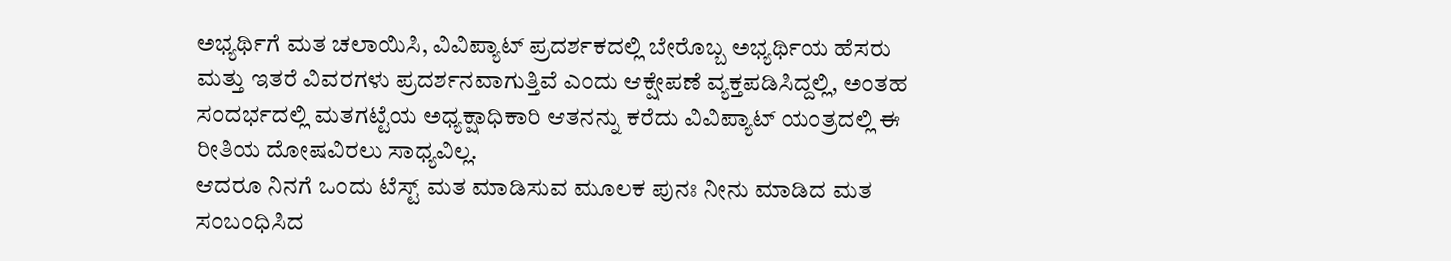ಅಭ್ಯರ್ಥಿಗೆ ಮತ ಚಲಾಯಿಸಿ, ವಿವಿಪ್ಯಾಟ್ ಪ್ರದರ್ಶಕದಲ್ಲಿ ಬೇರೊಬ್ಬ ಅಭ್ಯರ್ಥಿಯ ಹೆಸರು ಮತ್ತು ಇತರೆ ವಿವರಗಳು ಪ್ರದರ್ಶನವಾಗುತ್ತಿವೆ ಎಂದು ಆಕ್ಷೇಪಣೆ ವ್ಯಕ್ತಪಡಿಸಿದ್ದಲ್ಲಿ, ಅಂತಹ ಸಂದರ್ಭದಲ್ಲಿ ಮತಗಟ್ಟೆಯ ಅಧ್ಯಕ್ಷಾಧಿಕಾರಿ ಆತನನ್ನು ಕರೆದು ವಿವಿಪ್ಯಾಟ್ ಯಂತ್ರದಲ್ಲಿ ಈ ರೀತಿಯ ದೋಷವಿರಲು ಸಾಧ್ಯವಿಲ್ಲ.
ಆದರೂ ನಿನಗೆ ಒಂದು ಟೆಸ್ಟ್ ಮತ ಮಾಡಿಸುವ ಮೂಲಕ ಪುನಃ ನೀನು ಮಾಡಿದ ಮತ ಸಂಬಂಧಿಸಿದ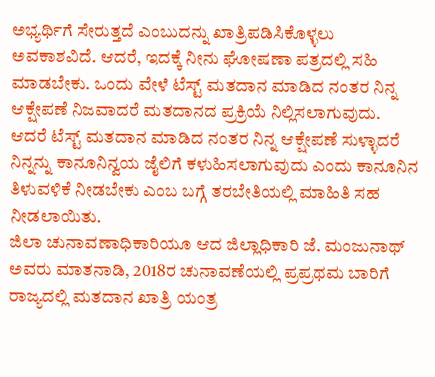ಅಭ್ಯರ್ಥಿಗೆ ಸೇರುತ್ತದೆ ಎಂಬುದನ್ನು ಖಾತ್ರಿಪಡಿಸಿಕೊಳ್ಳಲು ಅವಕಾಶವಿದೆ. ಆದರೆ, ಇದಕ್ಕೆ ನೀನು ಘೋಷಣಾ ಪತ್ರದಲ್ಲಿ ಸಹಿ ಮಾಡಬೇಕು. ಒಂದು ವೇಳೆ ಟೆಸ್ಟ್ ಮತದಾನ ಮಾಡಿದ ನಂತರ ನಿನ್ನ ಆಕ್ಷೇಪಣೆ ನಿಜವಾದರೆ ಮತದಾನದ ಪ್ರಕ್ರಿಯೆ ನಿಲ್ಲಿಸಲಾಗುವುದು.
ಆದರೆ ಟೆಸ್ಟ್ ಮತದಾನ ಮಾಡಿದ ನಂತರ ನಿನ್ನ ಆಕ್ಷೇಪಣೆ ಸುಳ್ಳಾದರೆ ನಿನ್ನನ್ನು ಕಾನೂನಿನ್ವಯ ಜೈಲಿಗೆ ಕಳುಹಿಸಲಾಗುವುದು ಎಂದು ಕಾನೂನಿನ ತಿಳುವಳಿಕೆ ನೀಡಬೇಕು ಎಂಬ ಬಗ್ಗೆ ತರಬೇತಿಯಲ್ಲಿ ಮಾಹಿತಿ ಸಹ ನೀಡಲಾಯಿತು.
ಜಿಲಾ ಚುನಾವಣಾಧಿಕಾರಿಯೂ ಆದ ಜಿಲ್ಲಾಧಿಕಾರಿ ಜೆ. ಮಂಜುನಾಥ್ ಅವರು ಮಾತನಾಡಿ, 2018ರ ಚುನಾವಣೆಯಲ್ಲಿ ಪ್ರಪ್ರಥಮ ಬಾರಿಗೆ ರಾಜ್ಯದಲ್ಲಿ ಮತದಾನ ಖಾತ್ರಿ ಯಂತ್ರ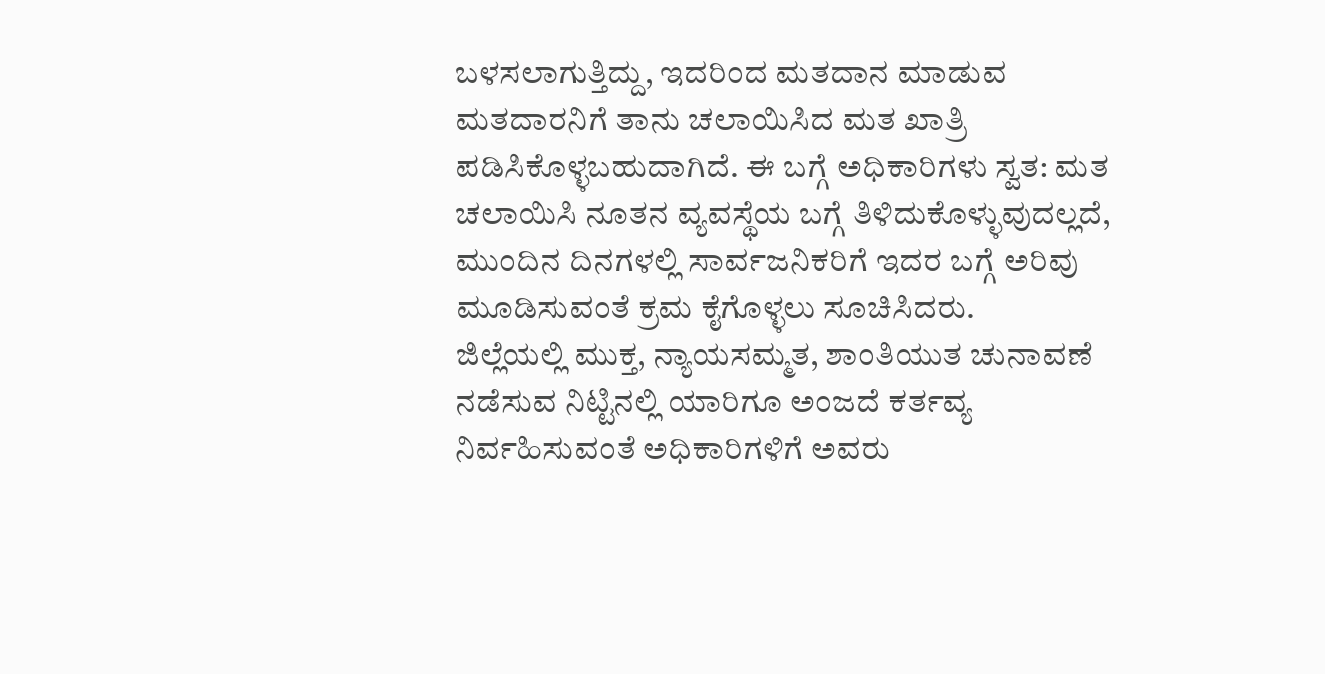ಬಳಸಲಾಗುತ್ತಿದ್ದು, ಇದರಿಂದ ಮತದಾನ ಮಾಡುವ ಮತದಾರನಿಗೆ ತಾನು ಚಲಾಯಿಸಿದ ಮತ ಖಾತ್ರಿ ಪಡಿಸಿಕೊಳ್ಳಬಹುದಾಗಿದೆ. ಈ ಬಗ್ಗೆ ಅಧಿಕಾರಿಗಳು ಸ್ವತ: ಮತ ಚಲಾಯಿಸಿ ನೂತನ ವ್ಯವಸ್ಥೆಯ ಬಗ್ಗೆ ತಿಳಿದುಕೊಳ್ಳುವುದಲ್ಲದೆ, ಮುಂದಿನ ದಿನಗಳಲ್ಲಿ ಸಾರ್ವಜನಿಕರಿಗೆ ಇದರ ಬಗ್ಗೆ ಅರಿವು ಮೂಡಿಸುವಂತೆ ಕ್ರಮ ಕೈಗೊಳ್ಳಲು ಸೂಚಿಸಿದರು.
ಜಿಲ್ಲೆಯಲ್ಲಿ ಮುಕ್ತ, ನ್ಯಾಯಸಮ್ಮತ, ಶಾಂತಿಯುತ ಚುನಾವಣೆ ನಡೆಸುವ ನಿಟ್ಟಿನಲ್ಲಿ ಯಾರಿಗೂ ಅಂಜದೆ ಕರ್ತವ್ಯ ನಿರ್ವಹಿಸುವಂತೆ ಅಧಿಕಾರಿಗಳಿಗೆ ಅವರು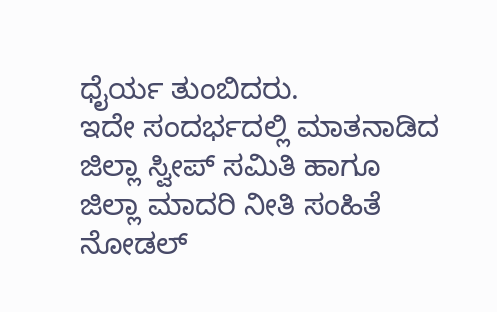ಧೈರ್ಯ ತುಂಬಿದರು.
ಇದೇ ಸಂದರ್ಭದಲ್ಲಿ ಮಾತನಾಡಿದ ಜಿಲ್ಲಾ ಸ್ವೀಪ್ ಸಮಿತಿ ಹಾಗೂ ಜಿಲ್ಲಾ ಮಾದರಿ ನೀತಿ ಸಂಹಿತೆ ನೋಡಲ್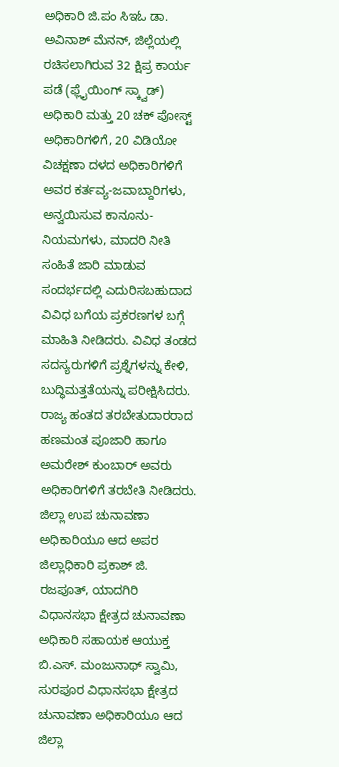ಅಧಿಕಾರಿ ಜಿ.ಪಂ ಸಿಇಓ ಡಾ. ಅವಿನಾಶ್ ಮೆನನ್, ಜಿಲ್ಲೆಯಲ್ಲಿ ರಚಿಸಲಾಗಿರುವ 32 ಕ್ಷಿಪ್ರ ಕಾರ್ಯ ಪಡೆ (ಫ್ಲೈಯಿಂಗ್ ಸ್ಕ್ವಾಡ್) ಅಧಿಕಾರಿ ಮತ್ತು 20 ಚಕ್ ಪೋಸ್ಟ್ ಅಧಿಕಾರಿಗಳಿಗೆ, 20 ವಿಡಿಯೋ ವಿಚಕ್ಷಣಾ ದಳದ ಅಧಿಕಾರಿಗಳಿಗೆ ಅವರ ಕರ್ತವ್ಯ-ಜವಾಬ್ದಾರಿಗಳು, ಅನ್ವಯಿಸುವ ಕಾನೂನು-ನಿಯಮಗಳು, ಮಾದರಿ ನೀತಿ ಸಂಹಿತೆ ಜಾರಿ ಮಾಡುವ ಸಂದರ್ಭದಲ್ಲಿ ಎದುರಿಸಬಹುದಾದ ವಿವಿಧ ಬಗೆಯ ಪ್ರಕರಣಗಳ ಬಗ್ಗೆ ಮಾಹಿತಿ ನೀಡಿದರು. ವಿವಿಧ ತಂಡದ ಸದಸ್ಯರುಗಳಿಗೆ ಪ್ರಶ್ನೆಗಳನ್ನು ಕೇಳಿ, ಬುದ್ಧಿಮತ್ತತೆಯನ್ನು ಪರೀಕ್ಷಿಸಿದರು.
ರಾಜ್ಯ ಹಂತದ ತರಬೇತುದಾರರಾದ ಹಣಮಂತ ಪೂಜಾರಿ ಹಾಗೂ ಅಮರೇಶ್ ಕುಂಬಾರ್ ಅವರು ಅಧಿಕಾರಿಗಳಿಗೆ ತರಬೇತಿ ನೀಡಿದರು. ಜಿಲ್ಲಾ ಉಪ ಚುನಾವಣಾ ಅಧಿಕಾರಿಯೂ ಆದ ಅಪರ ಜಿಲ್ಲಾಧಿಕಾರಿ ಪ್ರಕಾಶ್ ಜಿ. ರಜಪೂತ್, ಯಾದಗಿರಿ ವಿಧಾನಸಭಾ ಕ್ಷೇತ್ರದ ಚುನಾವಣಾ ಅಧಿಕಾರಿ ಸಹಾಯಕ ಆಯುಕ್ತ ಬಿ.ಎಸ್. ಮಂಜುನಾಥ್ ಸ್ವಾಮಿ, ಸುರಪೂರ ವಿಧಾನಸಭಾ ಕ್ಷೇತ್ರದ ಚುನಾವಣಾ ಅಧಿಕಾರಿಯೂ ಆದ ಜಿಲ್ಲಾ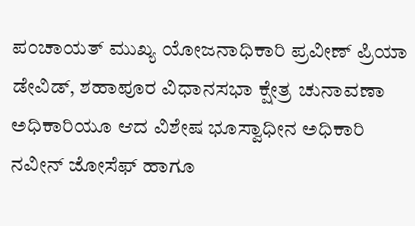ಪಂಚಾಯತ್ ಮುಖ್ಯ ಯೋಜನಾಧಿಕಾರಿ ಪ್ರವೀಣ್ ಪ್ರಿಯಾ ಡೇವಿಡ್, ಶಹಾಪೂರ ವಿಧಾನಸಭಾ ಕ್ಷೇತ್ರ ಚುನಾವಣಾ ಅಧಿಕಾರಿಯೂ ಆದ ವಿಶೇಷ ಭೂಸ್ವಾಧೀನ ಅಧಿಕಾರಿ ನವೀನ್ ಜೋಸೆಫ್ ಹಾಗೂ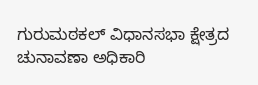ಗುರುಮಠಕಲ್ ವಿಧಾನಸಭಾ ಕ್ಷೇತ್ರದ ಚುನಾವಣಾ ಅಧಿಕಾರಿ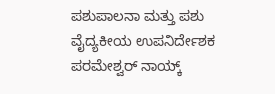ಪಶುಪಾಲನಾ ಮತ್ತು ಪಶು ವೈದ್ಯಕೀಯ ಉಪನಿರ್ದೇಶಕ ಪರಮೇಶ್ವರ್ ನಾಯ್ಕ್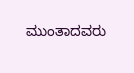ಮುಂತಾದವರು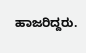ಹಾಜರಿದ್ದರು.